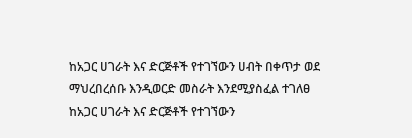ከአጋር ሀገራት እና ድርጅቶች የተገኘውን ሀብት በቀጥታ ወደ ማህረበረሰቡ እንዲወርድ መስራት እንደሚያስፈል ተገለፀ
ከአጋር ሀገራት እና ድርጅቶች የተገኘውን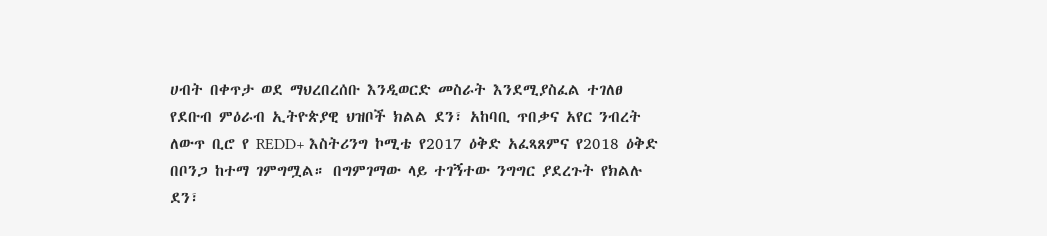ሀብት በቀጥታ ወደ ማህረበረሰቡ እንዲወርድ መስራት እንደሚያስፈል ተገለፀ የደቡብ ምዕራብ ኢትዮጵያዊ ህዝቦች ክልል ደን፣ አከባቢ ጥበቃና አየር ንብረት ለውጥ ቢሮ የ REDD+ እስትሪንግ ኮሚቴ የ2017 ዕቅድ አፈጻጸምና የ2018 ዕቅድ በቦንጋ ከተማ ገምግሟል። በግምገማው ላይ ተገኝተው ንግግር ያደረጉት የክልሉ ደን፣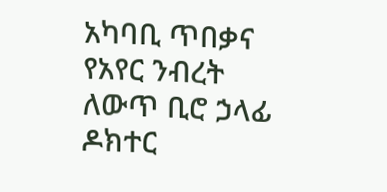አካባቢ ጥበቃና የአየር ንብረት ለውጥ ቢሮ ኃላፊ ዶክተር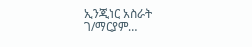ኢንጂነር አስራት ገ/ማርያም…